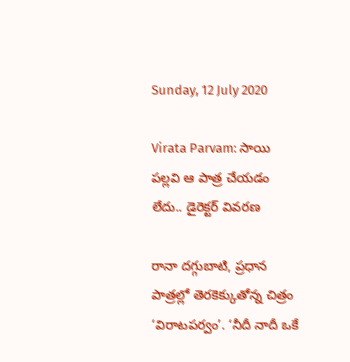Sunday, 12 July 2020

Virata Parvam: సాయి పల్లవి ఆ పాత్ర చేయడం లేదు.. డైరెక్టర్ వివరణ

రానా దగ్గుబాటి, ప్రధాన పాత్రల్లో తెరకెక్కుతోన్న చిత్రం ‘విరాటపర్వం’. ‘నీదీ నాదీ ఒకే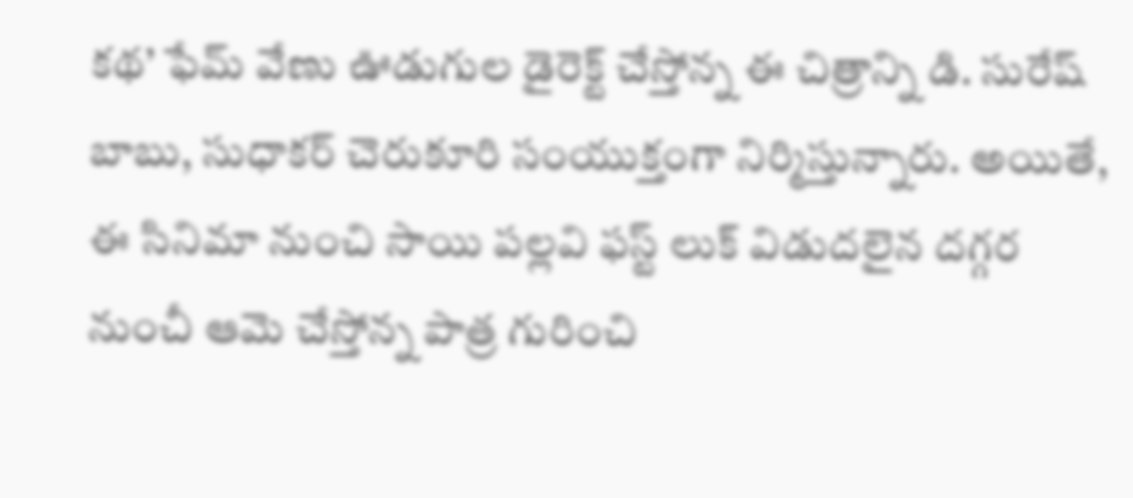కథ’ ఫేమ్ వేణు ఊడుగుల డైరెక్ట్ చేస్తోన్న ఈ చిత్రాన్ని డి. సురేష్ బాబు, సుధాకర్ చెరుకూరి సంయుక్తంగా నిర్మిస్తున్నారు. అయితే, ఈ సినిమా నుంచి సాయి పల్లవి ఫస్ట్ లుక్ విడుదలైన దగ్గర నుంచీ ఆమె చేస్తోన్న పాత్ర గురించి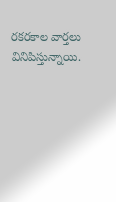రకరకాల వార్తలు వినిపిస్తున్నాయి.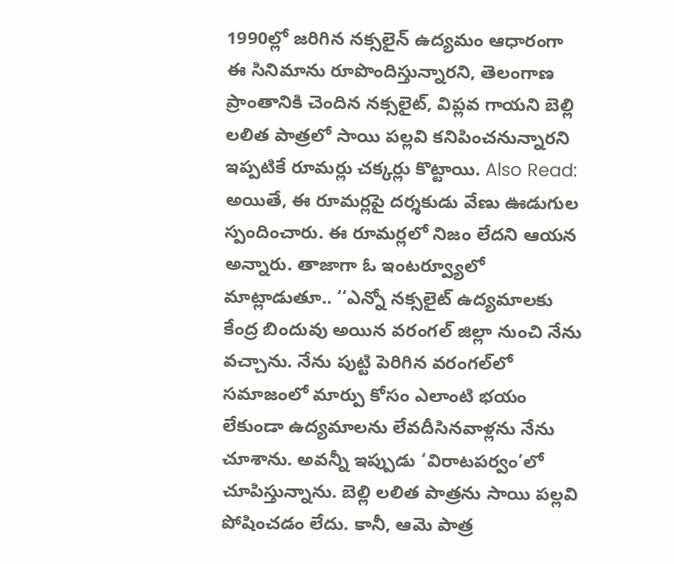1990ల్లో జరిగిన నక్సలైన్ ఉద్యమం ఆధారంగా ఈ సినిమాను రూపొందిస్తున్నారని, తెలంగాణ ప్రాంతానికి చెందిన నక్సలైట్, విప్లవ గాయని బెల్లి లలిత పాత్రలో సాయి పల్లవి కనిపించనున్నారని ఇప్పటికే రూమర్లు చక్కర్లు కొట్టాయి. Also Read: అయితే, ఈ రూమర్లపై దర్శకుడు వేణు ఊడుగుల స్పందించారు. ఈ రూమర్లలో నిజం లేదని ఆయన అన్నారు. తాజాగా ఓ ఇంటర్వ్యూలో మాట్లాడుతూ.. ‘‘ఎన్నో నక్సలైట్ ఉద్యమాలకు కేంద్ర బిందువు అయిన వరంగల్ జిల్లా నుంచి నేను వచ్చాను. నేను పుట్టి పెరిగిన వరంగల్‌లో సమాజంలో మార్పు కోసం ఎలాంటి భయం లేకుండా ఉద్యమాలను లేవదీసినవాళ్లను నేను చూశాను. అవన్నీ ఇప్పుడు ‘విరాటపర్వం’లో చూపిస్తున్నాను. బెల్లి లలిత పాత్రను సాయి పల్లవి పోషించడం లేదు. కానీ, ఆమె పాత్ర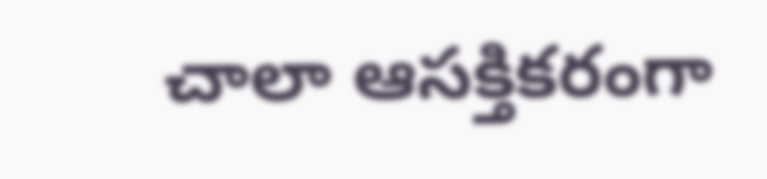చాలా ఆసక్తికరంగా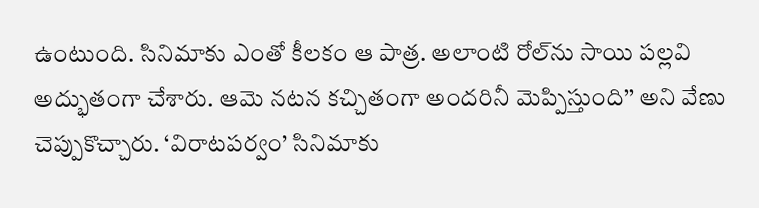ఉంటుంది. సినిమాకు ఎంతో కీలకం ఆ పాత్ర. అలాంటి రోల్‌ను సాయి పల్లవి అద్భుతంగా చేశారు. ఆమె నటన కచ్చితంగా అందరినీ మెప్పిస్తుంది’’ అని వేణు చెప్పుకొచ్చారు. ‘విరాటపర్వం’ సినిమాకు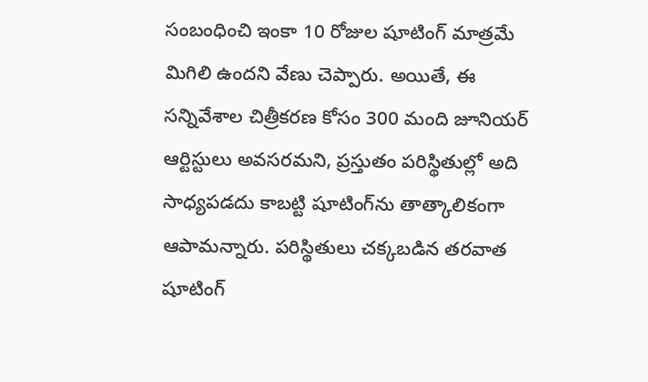సంబంధించి ఇంకా 10 రోజుల షూటింగ్ మాత్రమే మిగిలి ఉందని వేణు చెప్పారు. అయితే, ఈ సన్నివేశాల చిత్రీకరణ కోసం 300 మంది జూనియర్ ఆర్టిస్టులు అవసరమని, ప్రస్తుతం పరిస్థితుల్లో అది సాధ్యపడదు కాబట్టి షూటింగ్‌ను తాత్కాలికంగా ఆపామన్నారు. పరిస్థితులు చక్కబడిన తరవాత షూటింగ్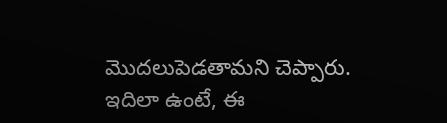మొదలుపెడతామని చెప్పారు. ఇదిలా ఉంటే, ఈ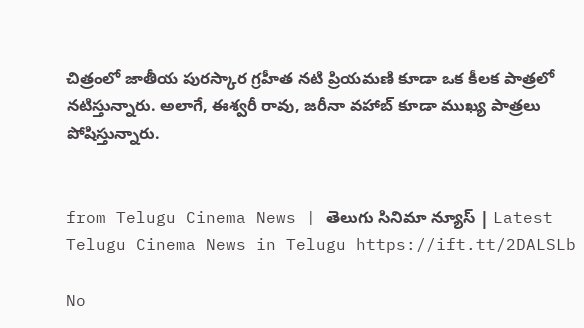చిత్రంలో జాతీయ పురస్కార గ్రహీత నటి ప్రియమణి కూడా ఒక కీలక పాత్రలో నటిస్తున్నారు. అలాగే, ఈశ్వరీ రావు, జరీనా వహాబ్ కూడా ముఖ్య పాత్రలు పోషిస్తున్నారు.


from Telugu Cinema News | తెలుగు సినిమా న్యూస్ | Latest Telugu Cinema News in Telugu https://ift.tt/2DALSLb

No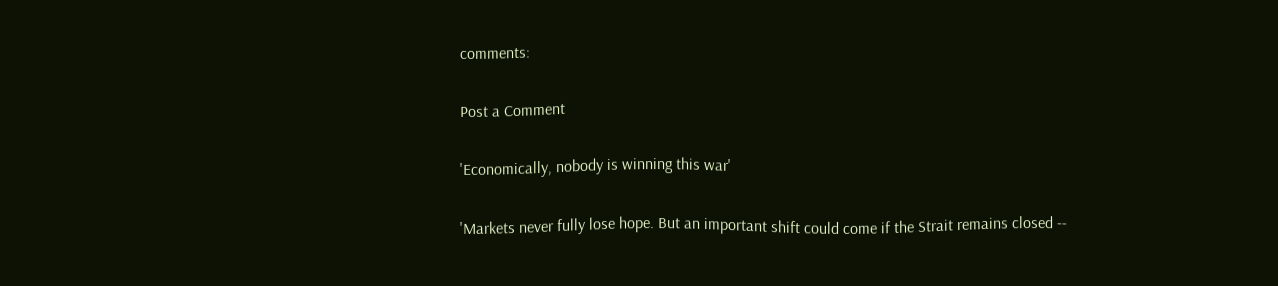comments:

Post a Comment

'Economically, nobody is winning this war'

'Markets never fully lose hope. But an important shift could come if the Strait remains closed --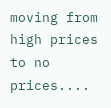moving from high prices to no prices....